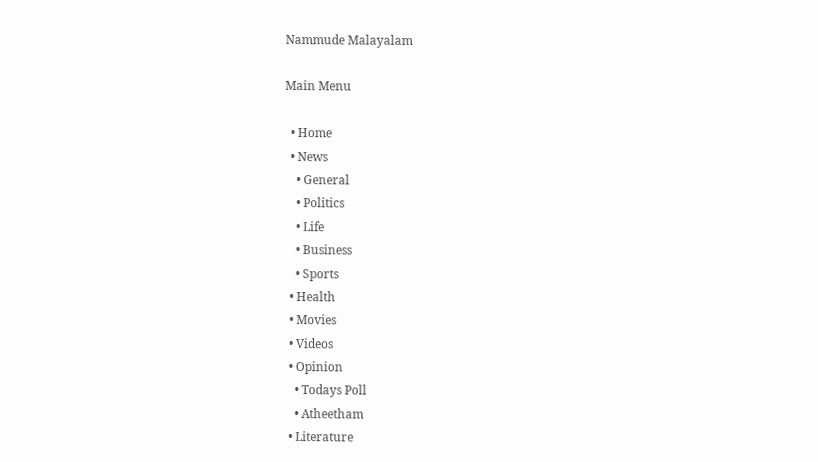Nammude Malayalam

Main Menu

  • Home
  • News
    • General
    • Politics
    • Life
    • Business
    • Sports
  • Health
  • Movies
  • Videos
  • Opinion
    • Todays Poll
    • Atheetham
  • Literature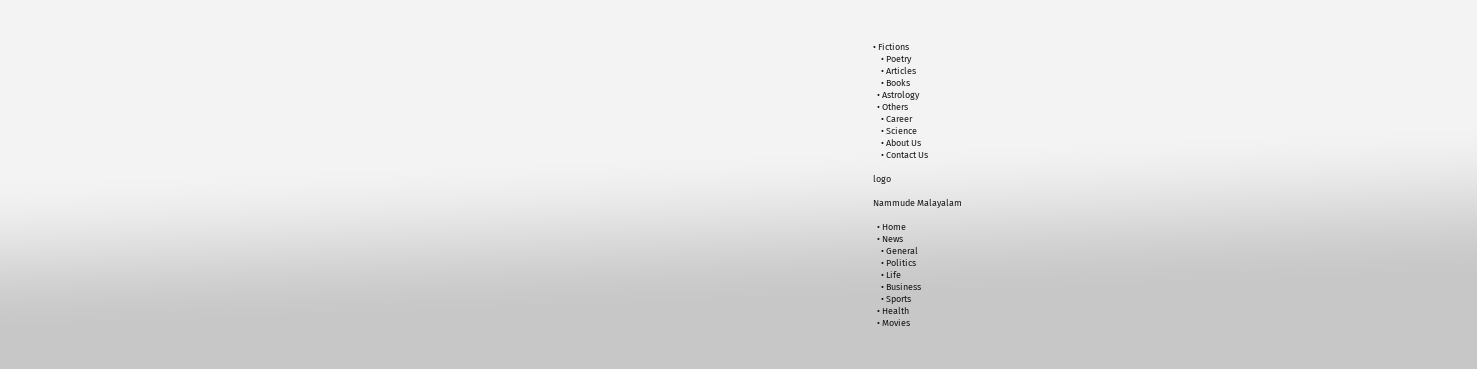• Fictions
    • Poetry
    • Articles
    • Books
  • Astrology
  • Others
    • Career
    • Science
    • About Us
    • Contact Us

logo

Nammude Malayalam

  • Home
  • News
    • General
    • Politics
    • Life
    • Business
    • Sports
  • Health
  • Movies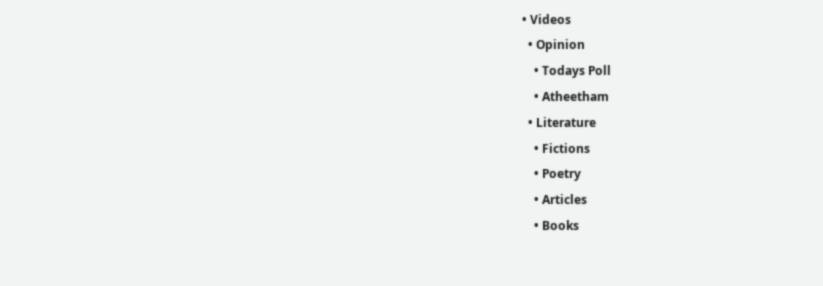• Videos
  • Opinion
    • Todays Poll
    • Atheetham
  • Literature
    • Fictions
    • Poetry
    • Articles
    • Books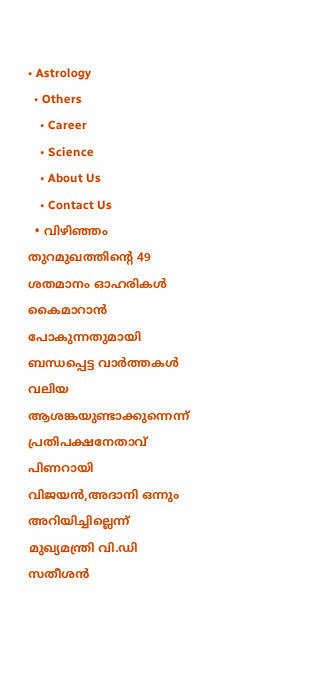• Astrology
  • Others
    • Career
    • Science
    • About Us
    • Contact Us
  • വിഴിഞ്ഞം തുറമുഖത്തിന്‍റെ 49 ശതമാനം ഓഹരികൾ കൈമാറാൻ പോകുന്നതുമായി ബന്ധപ്പെട്ട വാർത്തകൾ വലിയ ആശങ്കയുണ്ടാക്കുന്നെന്ന് പ്രതിപക്ഷനേതാവ് പിണറായി വിജയൻ,അദാനി ഒന്നും അറിയിച്ചില്ലെന്ന് മുഖ്യമന്ത്രി വി.ഡി സതീശൻ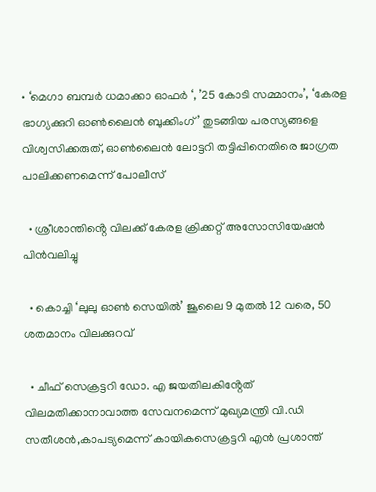• ‘മെഗാ ബമ്പർ ധമാക്കാ ഓഫർ ‘, ’25 കോടി സമ്മാനം’, ‘കേരള ഭാഗ്യക്കുറി ഓൺലൈൻ ബുക്കിംഗ്’ തുടങ്ങിയ പരസ്യങ്ങളെ വിശ്വസിക്കരുത്, ഓൺലൈൻ ലോട്ടറി തട്ടിപ്പിനെതിരെ ജാഗ്രത പാലിക്കണമെന്ന് പോലീസ്

  • ശ്രീശാന്തിൻ്റെ വിലക്ക് കേരള ക്രിക്കറ്റ് അസോസിയേഷൻ പിൻവലിച്ചു

  • കൊച്ചി ‘ലുലു ഓൺ സെയിൽ’ ജൂലൈ 9 മുതൽ 12 വരെ, 50 ശതമാനം വിലക്കുറവ്

  • ചീഫ് സെക്രട്ടറി ഡോ. എ ജയതിലകിൻ്റേത് വിലമതിക്കാനാവാത്ത സേവനമെന്ന് മുഖ്യമന്ത്രി വി.ഡി സതീശൻ,കാപട്യമെന്ന് കായികസെക്രട്ടറി എൻ പ്രശാന്ത്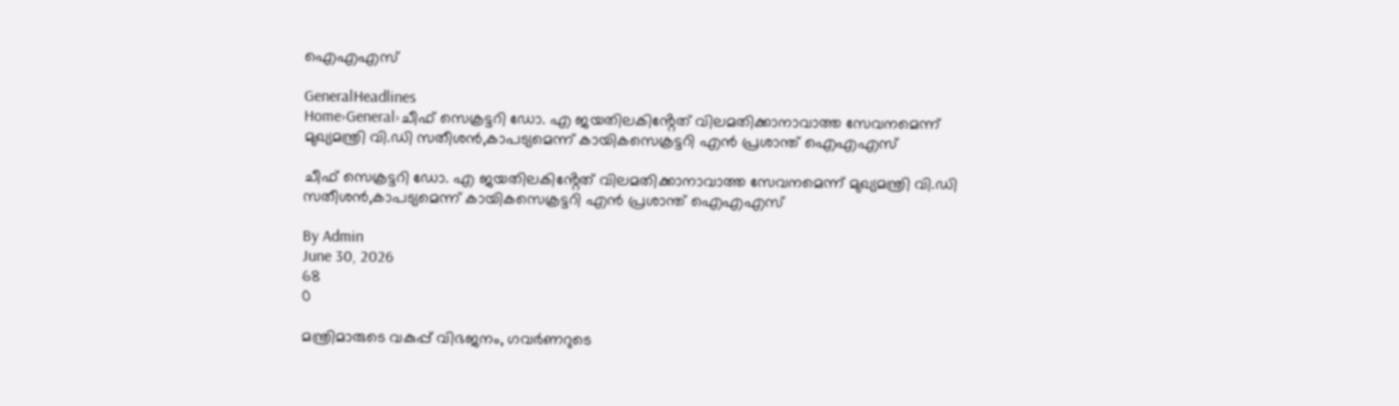ഐഎഎസ്

GeneralHeadlines
Home›General›ചീഫ് സെക്രട്ടറി ഡോ. എ ജയതിലകിൻ്റേത് വിലമതിക്കാനാവാത്ത സേവനമെന്ന് മുഖ്യമന്ത്രി വി.ഡി സതീശൻ,കാപട്യമെന്ന് കായികസെക്രട്ടറി എൻ പ്രശാന്ത് ഐഎഎസ്

ചീഫ് സെക്രട്ടറി ഡോ. എ ജയതിലകിൻ്റേത് വിലമതിക്കാനാവാത്ത സേവനമെന്ന് മുഖ്യമന്ത്രി വി.ഡി സതീശൻ,കാപട്യമെന്ന് കായികസെക്രട്ടറി എൻ പ്രശാന്ത് ഐഎഎസ്

By Admin
June 30, 2026
68
0

മന്ത്രിമാരുടെ വകുപ്പ് വിഭജനം, ഗവർണറുടെ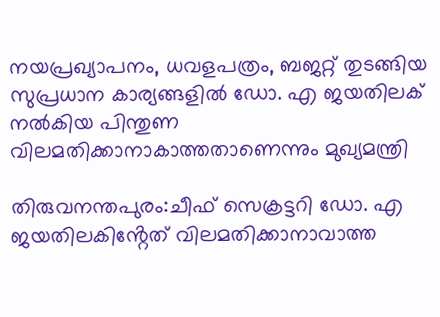നയപ്രഖ്യാപനം, ധവളപത്രം, ബജറ്റ് തുടങ്ങിയ സുപ്രധാന കാര്യങ്ങളിൽ ഡോ. എ ജയതിലക് നൽകിയ പിന്തുണ വിലമതിക്കാനാകാത്തതാണെന്നും മുഖ്യമന്ത്രി

തിരുവനന്തപുരം:ചീഫ് സെക്രട്ടറി ഡോ. എ ജയതിലകിൻ്റേത് വിലമതിക്കാനാവാത്ത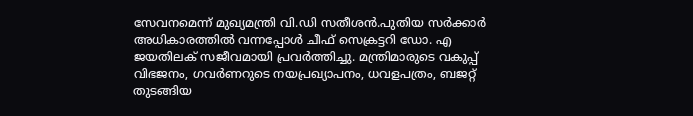സേവനമെന്ന് മുഖ്യമന്ത്രി വി.ഡി സതീശൻ.പുതിയ സർക്കാർ അധികാരത്തിൽ വന്നപ്പോൾ ചീഫ് സെക്രട്ടറി ഡോ. എ ജയതിലക് സജീവമായി പ്രവർത്തിച്ചു. മന്ത്രിമാരുടെ വകുപ്പ് വിഭജനം, ഗവർണറുടെ നയപ്രഖ്യാപനം, ധവളപത്രം, ബജറ്റ് തുടങ്ങിയ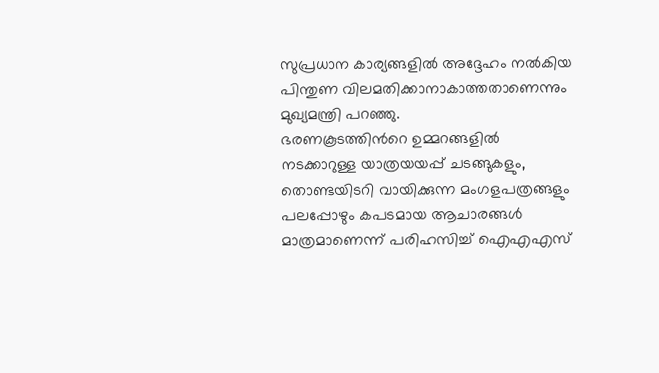സുപ്രധാന കാര്യങ്ങളിൽ അദ്ദേഹം നൽകിയ പിന്തുണ വിലമതിക്കാനാകാത്തതാണെന്നും മുഖ്യമന്ത്രി പറഞ്ഞു.
ഭരണകൂടത്തിന്‍റെ ഉമ്മറങ്ങളിൽ നടക്കാറുള്ള യാത്രയയപ്പ് ചടങ്ങുകളും, തൊണ്ടയിടറി വായിക്കുന്ന മംഗളപത്രങ്ങളും പലപ്പോഴും കപടമായ ആചാരങ്ങൾ മാത്രമാണെന്ന് പരിഹസിച്ച് ഐഎഎസ്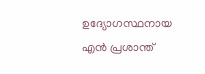ഉദ്യോഗസ്ഥനായ എൻ പ്രശാന്ത്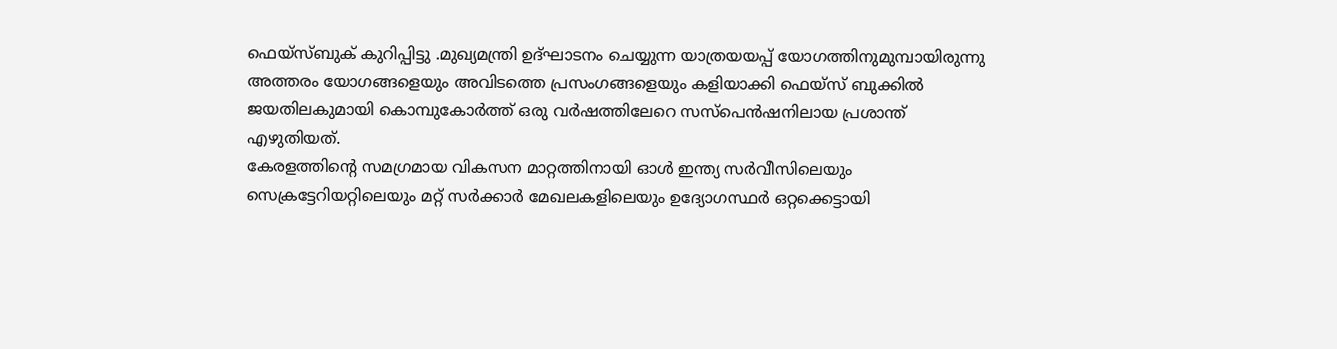ഫെയ്സ്ബുക് കുറിപ്പിട്ടു .മുഖ്യമന്ത്രി ഉദ്ഘാടനം ചെയ്യുന്ന യാത്രയയപ്പ് യോഗത്തിനുമുമ്പായിരുന്നു അത്തരം യോഗങ്ങളെയും അവിടത്തെ പ്രസംഗങ്ങളെയും കളിയാക്കി ഫെയ്സ് ബുക്കിൽ ജയതിലകുമായി കൊമ്പുകോർത്ത് ഒരു വർഷത്തിലേറെ സസ്പെൻഷനിലായ പ്രശാന്ത് എഴുതിയത്.
കേരളത്തിന്‍റെ സമഗ്രമായ വികസന മാറ്റത്തിനായി ഓൾ ഇന്ത്യ സർവീസിലെയും സെക്രട്ടേറിയറ്റിലെയും മറ്റ് സർക്കാർ മേഖലകളിലെയും ഉദ്യോഗസ്ഥർ ഒറ്റക്കെട്ടായി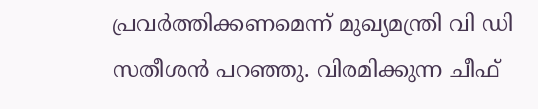പ്രവർത്തിക്കണമെന്ന് മുഖ്യമന്ത്രി വി ഡി സതീശൻ പറഞ്ഞു. വിരമിക്കുന്ന ചീഫ്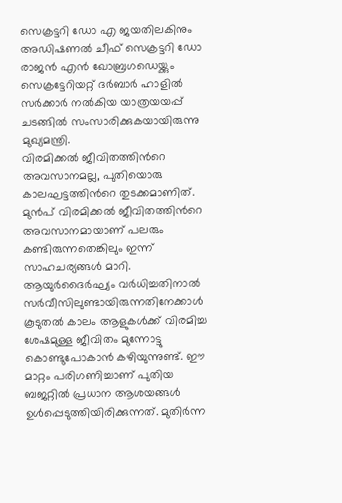സെക്രട്ടറി ഡോ എ ജയതിലകിനും അഡിഷണൽ ചീഫ് സെക്രട്ടറി ഡോ രാജൻ എൻ ഖോബ്രഗഡെയ്ക്കും സെക്രട്ടേറിയറ്റ് ദർബാർ ഹാളിൽ സർക്കാർ നൽകിയ യാത്രയയപ്പ് ചടങ്ങിൽ സംസാരിക്കുകയായിരുന്നു മുഖ്യമന്ത്രി.
വിരമിക്കൽ ജീവിതത്തിന്‍റെ അവസാനമല്ല, പുതിയൊരു കാലഘട്ടത്തിന്‍റെ തുടക്കമാണിത്. മുൻപ് വിരമിക്കൽ ജീവിതത്തിന്‍റെ അവസാനമായാണ് പലരും കണ്ടിരുന്നതെങ്കിലും ഇന്ന് സാഹചര്യങ്ങൾ മാറി. ആയുർദൈർഘ്യം വർധിച്ചതിനാൽ സർവീസിലുണ്ടായിരുന്നതിനേക്കാൾ കൂടുതൽ കാലം ആളുകൾക്ക് വിരമിച്ച ശേഷമുള്ള ജീവിതം മുന്നോട്ടു കൊണ്ടുപോകാൻ കഴിയുന്നുണ്ട്. ഈ മാറ്റം പരിഗണിച്ചാണ് പുതിയ ബജറ്റിൽ പ്രധാന ആശയങ്ങൾ ഉൾപ്പെടുത്തിയിരിക്കുന്നത്. മുതിർന്ന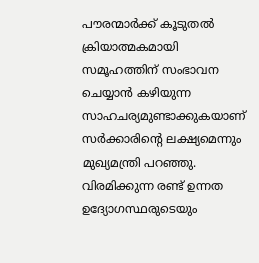പൗരന്മാർക്ക് കൂടുതൽ ക്രിയാത്മകമായി സമൂഹത്തിന് സംഭാവന ചെയ്യാൻ കഴിയുന്ന സാഹചര്യമുണ്ടാക്കുകയാണ് സർക്കാരിൻ്റെ ലക്ഷ്യമെന്നും മുഖ്യമന്ത്രി പറഞ്ഞു.
വിരമിക്കുന്ന രണ്ട് ഉന്നത ഉദ്യോഗസ്ഥരുടെയും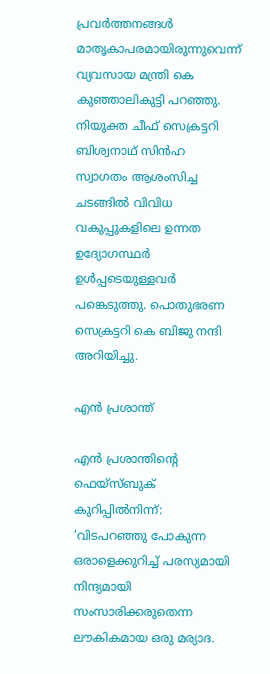പ്രവർത്തനങ്ങൾ മാതൃകാപരമായിരുന്നുവെന്ന് വ്യവസായ മന്ത്രി കെ കുഞ്ഞാലികുട്ടി പറഞ്ഞു. നിയുക്ത ചീഫ് സെക്രട്ടറി ബിശ്വനാഥ് സിൻഹ സ്വാഗതം ആശംസിച്ച ചടങ്ങിൽ വിവിധ വകുപ്പുകളിലെ ഉന്നത ഉദ്യോഗസ്ഥർ ഉൾപ്പടെയുള്ളവർ പങ്കെടുത്തു. പൊതുഭരണ സെക്രട്ടറി കെ ബിജു നന്ദി അറിയിച്ചു.

എൻ പ്രശാന്ത്

എൻ പ്രശാന്തിൻ്റെ ഫെയ്സ്ബുക് കുറിപ്പിൽനിന്ന്:
‘വിടപറഞ്ഞു പോകുന്ന ഒരാളെക്കുറിച്ച് പരസ്യമായി നിന്ദ്യമായി സംസാരിക്കരുതെന്ന ലൗകികമായ ഒരു മര്യാദ.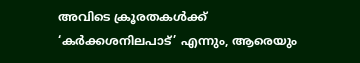അവിടെ ക്രൂരതകൾക്ക് ‘കർക്കശനിലപാട്’ എന്നും, ആരെയും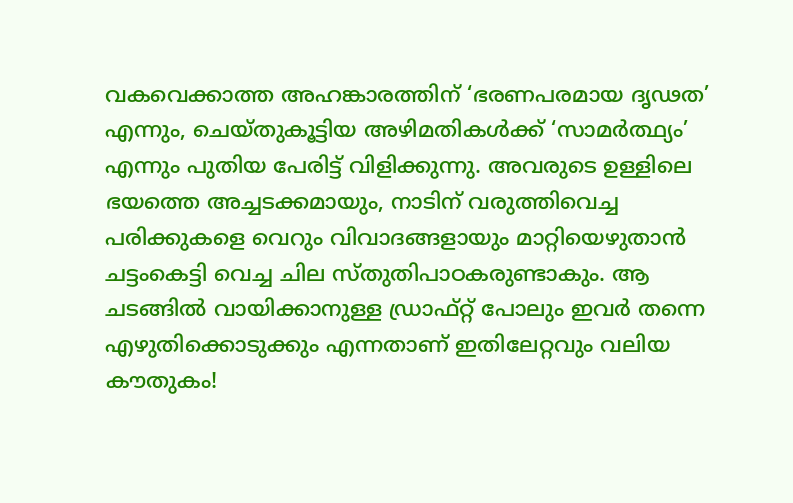വകവെക്കാത്ത അഹങ്കാരത്തിന് ‘ഭരണപരമായ ദൃഢത’ എന്നും, ചെയ്തുകൂട്ടിയ അഴിമതികൾക്ക് ‘സാമർത്ഥ്യം’ എന്നും പുതിയ പേരിട്ട് വിളിക്കുന്നു. അവരുടെ ഉള്ളിലെ ഭയത്തെ അച്ചടക്കമായും, നാടിന് വരുത്തിവെച്ച പരിക്കുകളെ വെറും വിവാദങ്ങളായും മാറ്റിയെഴുതാൻ ചട്ടംകെട്ടി വെച്ച ചില സ്തുതിപാഠകരുണ്ടാകും. ആ ചടങ്ങിൽ വായിക്കാനുള്ള ഡ്രാഫ്റ്റ് പോലും ഇവർ തന്നെ എഴുതിക്കൊടുക്കും എന്നതാണ് ഇതിലേറ്റവും വലിയ കൗതുകം!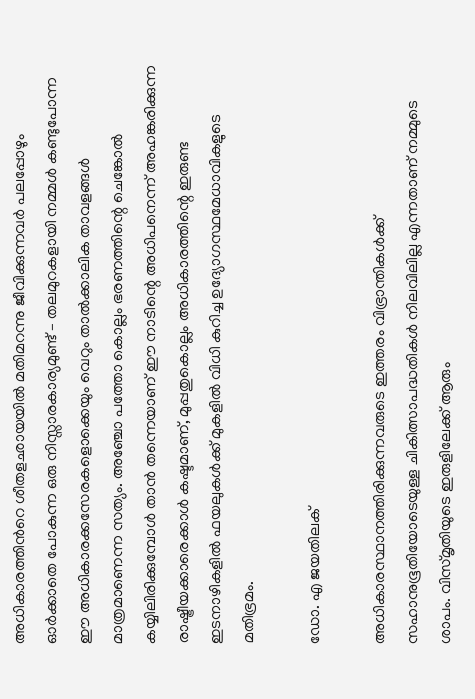അധികാരത്തിന്‍റെ ശീതളഛായയിൽ മതിമറന്നു ജീവിക്കുന്നവർ പലപ്പോഴും ഓർക്കാതെ പോകുന്ന ഒരു നിസ്സാരകാര്യമുണ്ട് – തലമുറകളായി നമ്മൾ കണ്ടുപോന്ന ഈ അധികാരക്കസേരകളൊക്കെയും വെറും താൽക്കാലിക താവളങ്ങൾ മാത്രമാണെന്ന സത്യം. അഞ്ചോ പത്തോ കൊല്ലം ഭരണത്തിന്റെ ചെങ്കോൽ കയ്യിലിരിക്കുമ്പോൾ താൻ തന്നെയാണ് ഈ നാടിന്റെ അധിപനെന്ന് അഹങ്കരിക്കുന്ന രാഷ്ട്രീയക്കാരെക്കാൾ കഷ്ടമാണ്, മുപ്പതുകൊല്ലം അധികാരത്തിന്റെ ഇരുണ്ട ഇടനാഴികളിൽ ഫയലുകൾക്ക് മുകളിൽ വിധി കുറിച്ച ഉദ്യോഗസ്ഥമേധാവികളുടെ മതിഭ്രമം.

ഡോ. എ ജയതിലക്

അധികാരസ്ഥാനത്തിരിക്കുന്നവരുടെ ഇത്തരം വിഭ്രാന്തികൾക്ക് സഹാനുഭൂതിയോടെയുള്ള ചികിത്സാപദ്ധതികൾ നിലവിലില്ല എന്നതാണ് നമ്മുടെ ശാപം. വിസ്മൃതിയുടെ ഇരുളിലേക്ക് ആരും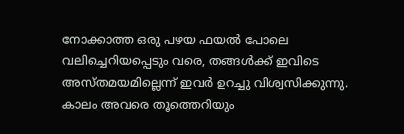നോക്കാത്ത ഒരു പഴയ ഫയൽ പോലെ വലിച്ചെറിയപ്പെടും വരെ, തങ്ങൾക്ക് ഇവിടെ അസ്തമയമില്ലെന്ന് ഇവർ ഉറച്ചു വിശ്വസിക്കുന്നു. കാലം അവരെ തൂത്തെറിയും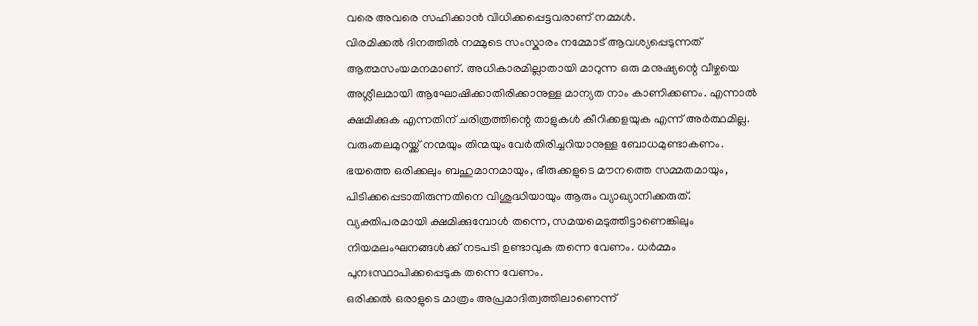വരെ അവരെ സഹിക്കാൻ വിധിക്കപ്പെട്ടവരാണ് നമ്മൾ.
വിരമിക്കൽ ദിനത്തിൽ നമ്മുടെ സംസ്കാരം നമ്മോട് ആവശ്യപ്പെടുന്നത് ആത്മസംയമനമാണ്. അധികാരമില്ലാതായി മാറുന്ന ഒരു മനുഷ്യന്റെ വീഴ്ചയെ അശ്ലീലമായി ആഘോഷിക്കാതിരിക്കാനുള്ള മാന്യത നാം കാണിക്കണം. എന്നാൽ ക്ഷമിക്കുക എന്നതിന് ചരിത്രത്തിന്റെ താളുകൾ കീറിക്കളയുക എന്ന് അർത്ഥമില്ല. വരുംതലമുറയ്ക്ക് നന്മയും തിന്മയും വേർതിരിച്ചറിയാനുള്ള ബോധമുണ്ടാകണം. ഭയത്തെ ഒരിക്കലും ബഹുമാനമായും, ഭീരുക്കളുടെ മൗനത്തെ സമ്മതമായും, പിടിക്കപ്പെടാതിരുന്നതിനെ വിശുദ്ധിയായും ആരും വ്യാഖ്യാനിക്കരുത്. വ്യക്തിപരമായി ക്ഷമിക്കുമ്പോൾ തന്നെ, സമയമെടുത്തിട്ടാണെങ്കിലും നിയമലംഘനങ്ങൾക്ക് നടപടി ഉണ്ടാവുക തന്നെ വേണം. ധർമ്മം പുനഃസ്ഥാപിക്കപ്പെടുക തന്നെ വേണം.
ഒരിക്കൽ ഒരാളുടെ മാത്രം അപ്രമാദിത്വത്തിലാണെന്ന്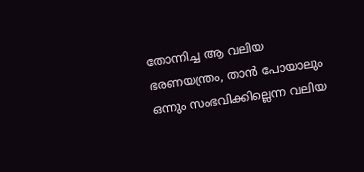തോന്നിച്ച ആ വലിയ ഭരണയന്ത്രം, താൻ പോയാലും ഒന്നും സംഭവിക്കില്ലെന്ന വലിയ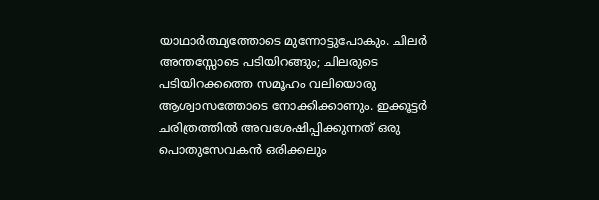യാഥാർത്ഥ്യത്തോടെ മുന്നോട്ടുപോകും. ചിലർ അന്തസ്സോടെ പടിയിറങ്ങും; ചിലരുടെ പടിയിറക്കത്തെ സമൂഹം വലിയൊരു ആശ്വാസത്തോടെ നോക്കിക്കാണും. ഇക്കൂട്ടർ ചരിത്രത്തിൽ അവശേഷിപ്പിക്കുന്നത് ഒരു പൊതുസേവകൻ ഒരിക്കലും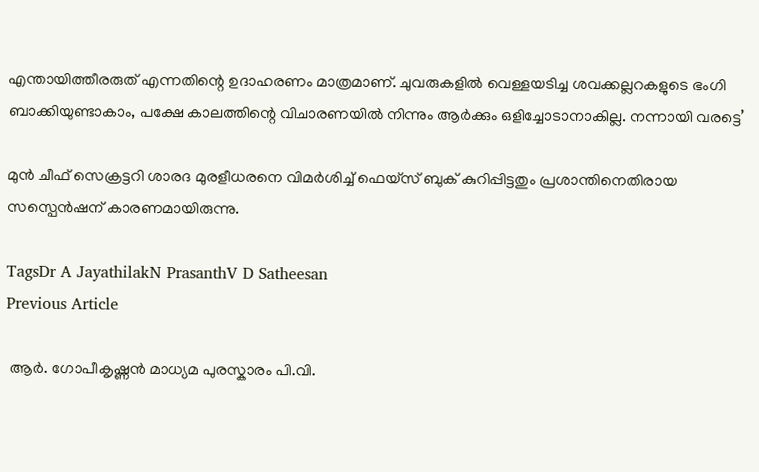എന്തായിത്തീരരുത് എന്നതിന്റെ ഉദാഹരണം മാത്രമാണ്. ചുവരുകളിൽ വെള്ളയടിച്ച ശവക്കല്ലറകളുടെ ഭംഗി ബാക്കിയുണ്ടാകാം, പക്ഷേ കാലത്തിന്റെ വിചാരണയിൽ നിന്നും ആർക്കും ഒളിച്ചോടാനാകില്ല. നന്നായി വരട്ടെ’

മുൻ ചീഫ് സെക്രട്ടറി ശാരദ മുരളീധരനെ വിമർശിച്ച് ഫെയ്സ് ബുക് കുറിപ്പിട്ടതും പ്രശാന്തിനെതിരായ സസ്പെൻഷന് കാരണമായിരുന്നു.

TagsDr A JayathilakN PrasanthV D Satheesan
Previous Article

 ആർ. ഗോപീകൃഷ്ണൻ മാധ്യമ പുരസ്കാരം പി.വി.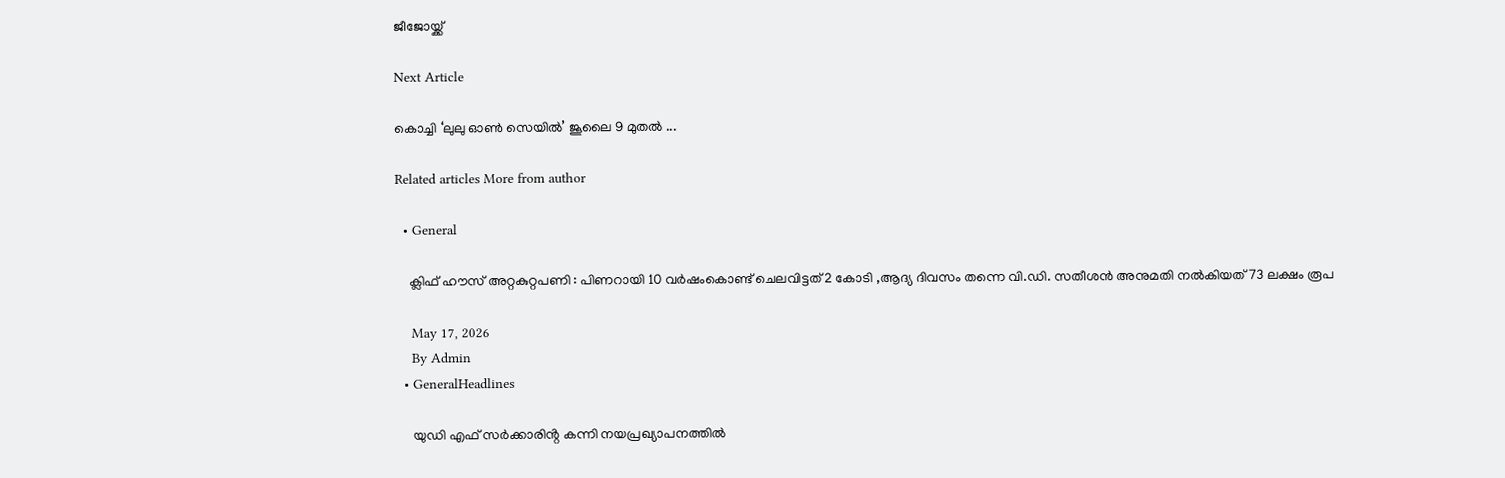ജീജോയ്ക്ക്

Next Article

കൊച്ചി ‘ലുലു ഓൺ സെയിൽ’ ജൂലൈ 9 മുതൽ ...

Related articles More from author

  • General

    ക്ലിഫ് ഹൗസ് അറ്റകുറ്റപണി : പിണറായി 10 വർഷംകൊണ്ട് ചെലവിട്ടത് 2 കോടി ,ആദ്യ ദിവസം തന്നെ വി.ഡി. സതീശൻ അനുമതി നൽകിയത് 73 ലക്ഷം രൂപ

    May 17, 2026
    By Admin
  • GeneralHeadlines

     യുഡി എഫ് സർക്കാരിൻ്റ കന്നി നയപ്രഖ്യാപനത്തിൽ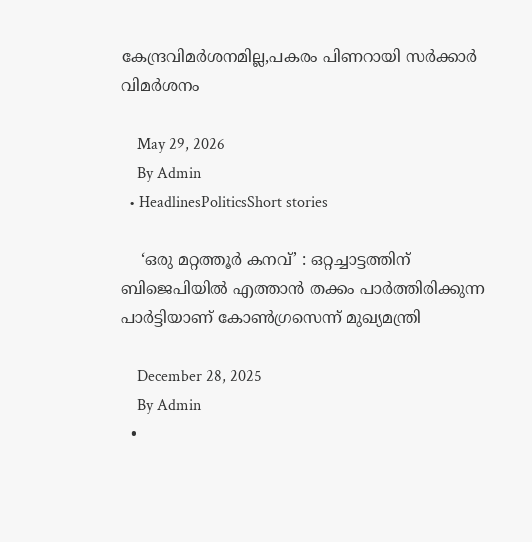കേന്ദ്രവിമർശനമില്ല,പകരം പിണറായി സർക്കാർ വിമർശനം

    May 29, 2026
    By Admin
  • HeadlinesPoliticsShort stories

    ‘ഒരു മറ്റത്തൂർ കനവ്’ : ഒറ്റച്ചാട്ടത്തിന് ബിജെപിയിൽ എത്താൻ തക്കം പാർത്തിരിക്കുന്ന പാർട്ടിയാണ് കോൺഗ്രസെന്ന് മുഖ്യമന്ത്രി

    December 28, 2025
    By Admin
  •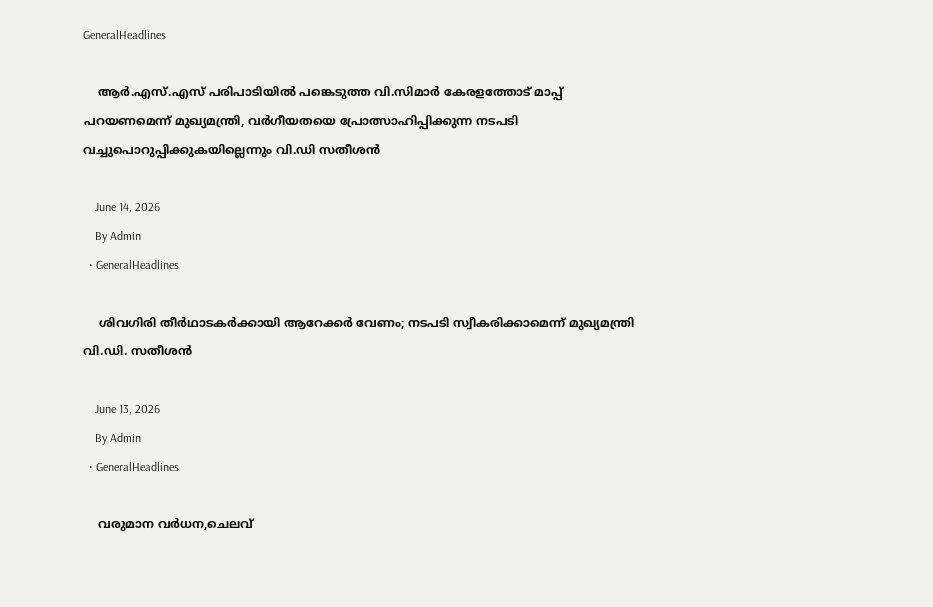GeneralHeadlines

    ആർ.എസ്.എസ് പരിപാടിയിൽ പങ്കെടുത്ത വി.സിമാർ കേരളത്തോട് മാപ്പ് പറയണമെന്ന് മുഖ്യമന്ത്രി, വർഗീയതയെ പ്രോത്സാഹിപ്പിക്കുന്ന നടപടി വച്ചുപൊറുപ്പിക്കുകയില്ലെന്നും വി.ഡി സതീശൻ

    June 14, 2026
    By Admin
  • GeneralHeadlines

    ശിവഗിരി തീർഥാടകർക്കായി ആറേക്കർ വേണം; നടപടി സ്വീകരിക്കാമെന്ന് മുഖ്യമന്ത്രി വി.ഡി. സതീശൻ

    June 13, 2026
    By Admin
  • GeneralHeadlines

    വരുമാന വർധന,ചെലവ്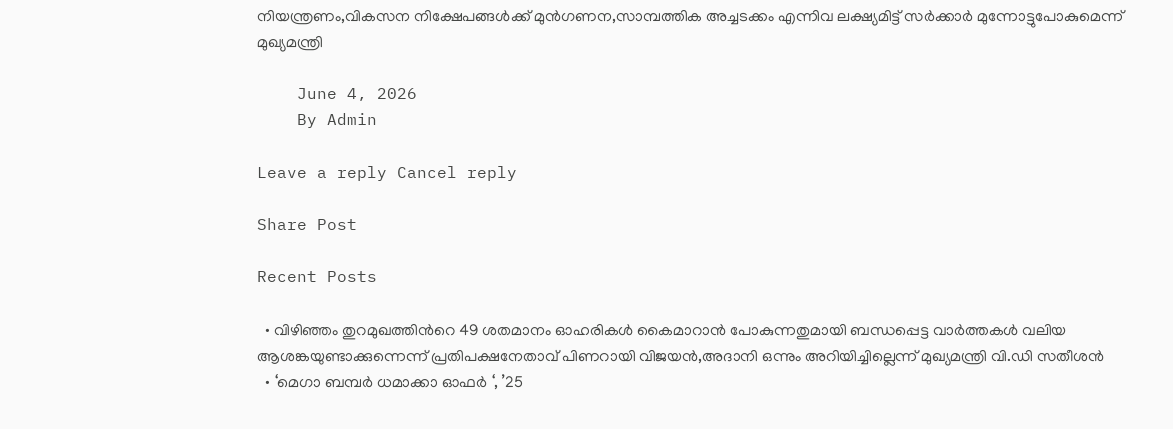നിയന്ത്രണം,വികസന നിക്ഷേപങ്ങൾക്ക് മുൻഗണന,സാമ്പത്തിക അച്ചടക്കം എന്നിവ ലക്ഷ്യമിട്ട് സർക്കാർ മുന്നോട്ടുപോകുമെന്ന് മുഖ്യമന്ത്രി

    June 4, 2026
    By Admin

Leave a reply Cancel reply

Share Post

Recent Posts

  • വിഴിഞ്ഞം തുറമുഖത്തിന്‍റെ 49 ശതമാനം ഓഹരികൾ കൈമാറാൻ പോകുന്നതുമായി ബന്ധപ്പെട്ട വാർത്തകൾ വലിയ ആശങ്കയുണ്ടാക്കുന്നെന്ന് പ്രതിപക്ഷനേതാവ് പിണറായി വിജയൻ,അദാനി ഒന്നും അറിയിച്ചില്ലെന്ന് മുഖ്യമന്ത്രി വി.ഡി സതീശൻ
  • ‘മെഗാ ബമ്പർ ധമാക്കാ ഓഫർ ‘, ’25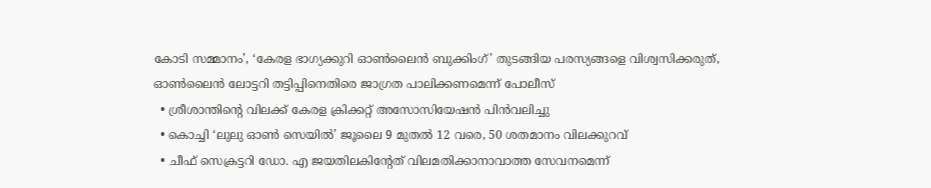കോടി സമ്മാനം’, ‘കേരള ഭാഗ്യക്കുറി ഓൺലൈൻ ബുക്കിംഗ്’ തുടങ്ങിയ പരസ്യങ്ങളെ വിശ്വസിക്കരുത്, ഓൺലൈൻ ലോട്ടറി തട്ടിപ്പിനെതിരെ ജാഗ്രത പാലിക്കണമെന്ന് പോലീസ്
  • ശ്രീശാന്തിൻ്റെ വിലക്ക് കേരള ക്രിക്കറ്റ് അസോസിയേഷൻ പിൻവലിച്ചു
  • കൊച്ചി ‘ലുലു ഓൺ സെയിൽ’ ജൂലൈ 9 മുതൽ 12 വരെ, 50 ശതമാനം വിലക്കുറവ്
  • ചീഫ് സെക്രട്ടറി ഡോ. എ ജയതിലകിൻ്റേത് വിലമതിക്കാനാവാത്ത സേവനമെന്ന്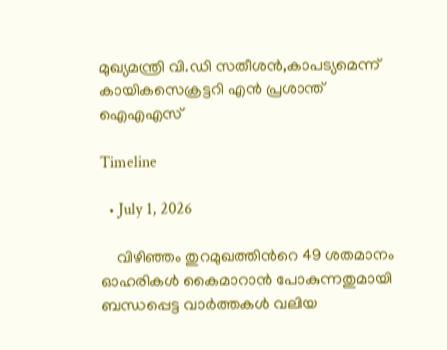മുഖ്യമന്ത്രി വി.ഡി സതീശൻ,കാപട്യമെന്ന് കായികസെക്രട്ടറി എൻ പ്രശാന്ത് ഐഎഎസ്

Timeline

  • July 1, 2026

    വിഴിഞ്ഞം തുറമുഖത്തിന്‍റെ 49 ശതമാനം ഓഹരികൾ കൈമാറാൻ പോകുന്നതുമായി ബന്ധപ്പെട്ട വാർത്തകൾ വലിയ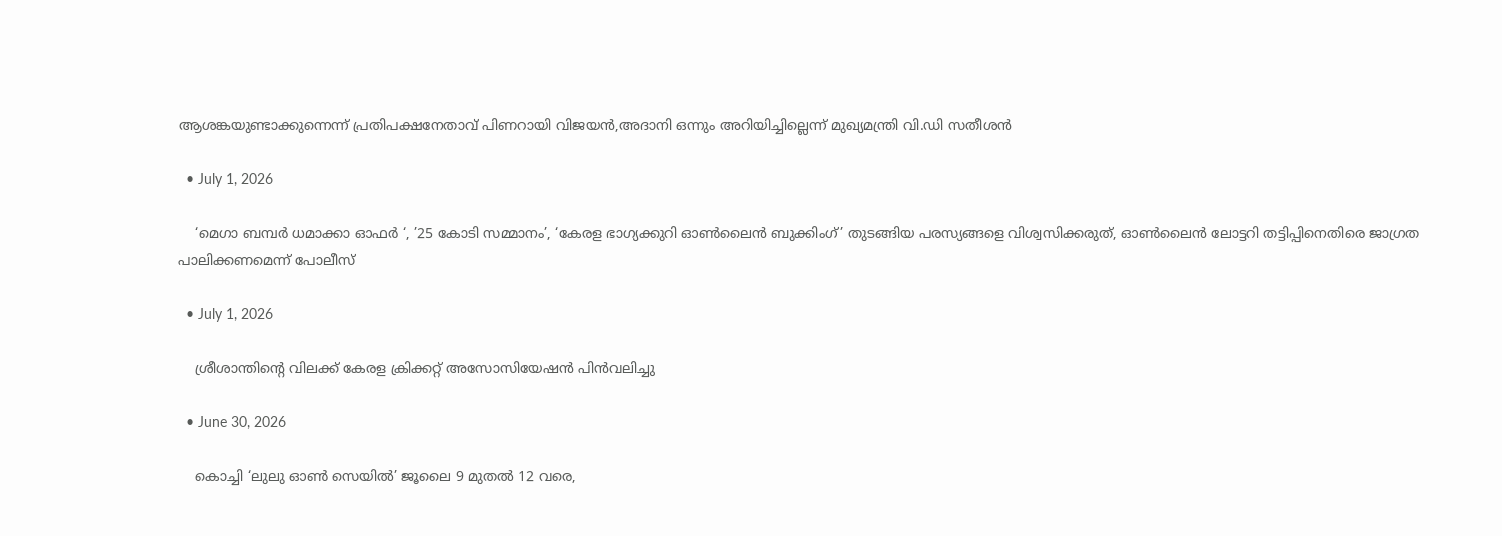ആശങ്കയുണ്ടാക്കുന്നെന്ന് പ്രതിപക്ഷനേതാവ് പിണറായി വിജയൻ,അദാനി ഒന്നും അറിയിച്ചില്ലെന്ന് മുഖ്യമന്ത്രി വി.ഡി സതീശൻ

  • July 1, 2026

    ‘മെഗാ ബമ്പർ ധമാക്കാ ഓഫർ ‘, ’25 കോടി സമ്മാനം’, ‘കേരള ഭാഗ്യക്കുറി ഓൺലൈൻ ബുക്കിംഗ്’ തുടങ്ങിയ പരസ്യങ്ങളെ വിശ്വസിക്കരുത്, ഓൺലൈൻ ലോട്ടറി തട്ടിപ്പിനെതിരെ ജാഗ്രത പാലിക്കണമെന്ന് പോലീസ്

  • July 1, 2026

    ശ്രീശാന്തിൻ്റെ വിലക്ക് കേരള ക്രിക്കറ്റ് അസോസിയേഷൻ പിൻവലിച്ചു

  • June 30, 2026

    കൊച്ചി ‘ലുലു ഓൺ സെയിൽ’ ജൂലൈ 9 മുതൽ 12 വരെ,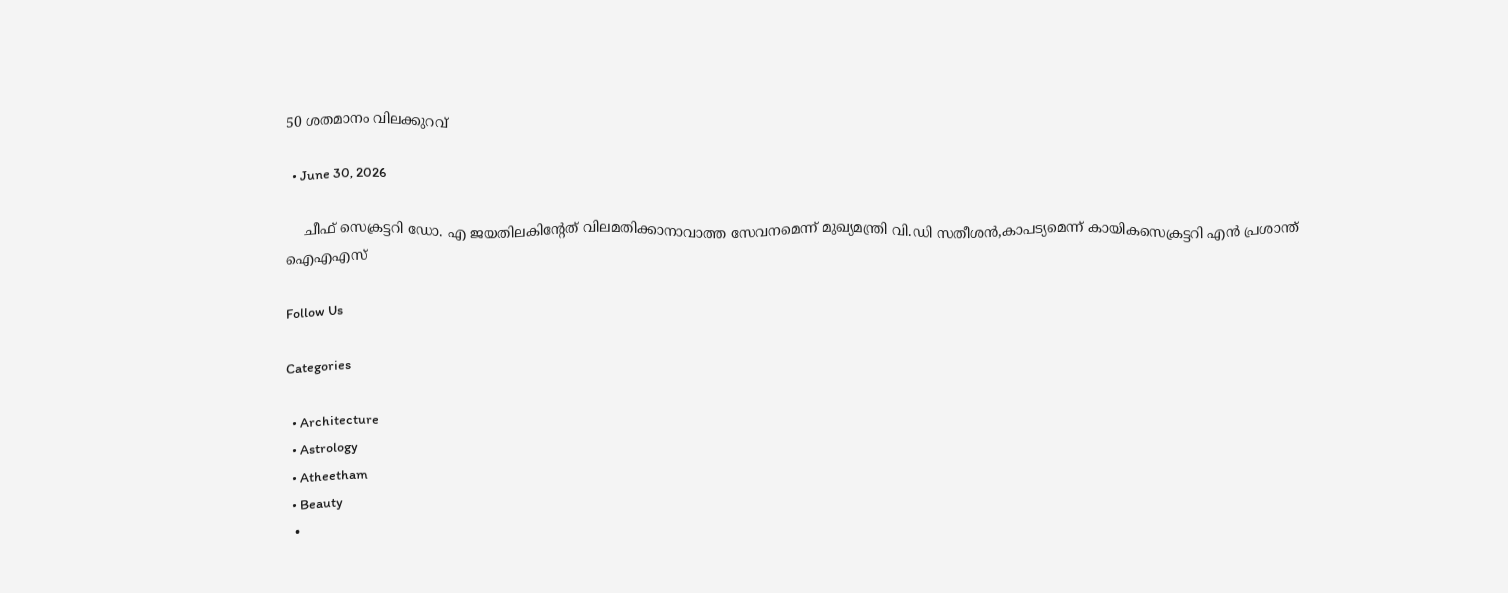50 ശതമാനം വിലക്കുറവ്

  • June 30, 2026

    ചീഫ് സെക്രട്ടറി ഡോ. എ ജയതിലകിൻ്റേത് വിലമതിക്കാനാവാത്ത സേവനമെന്ന് മുഖ്യമന്ത്രി വി.ഡി സതീശൻ,കാപട്യമെന്ന് കായികസെക്രട്ടറി എൻ പ്രശാന്ത് ഐഎഎസ്

Follow Us

Categories

  • Architecture
  • Astrology
  • Atheetham
  • Beauty
  •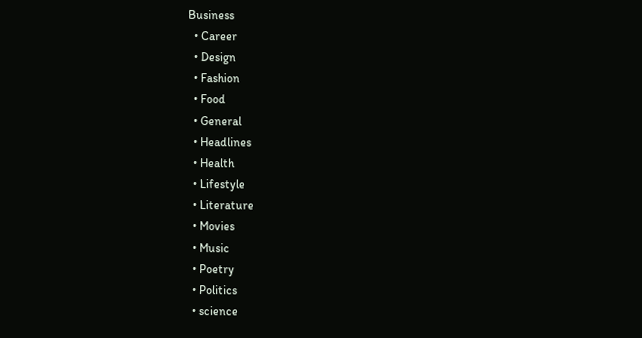Business
  • Career
  • Design
  • Fashion
  • Food
  • General
  • Headlines
  • Health
  • Lifestyle
  • Literature
  • Movies
  • Music
  • Poetry
  • Politics
  • science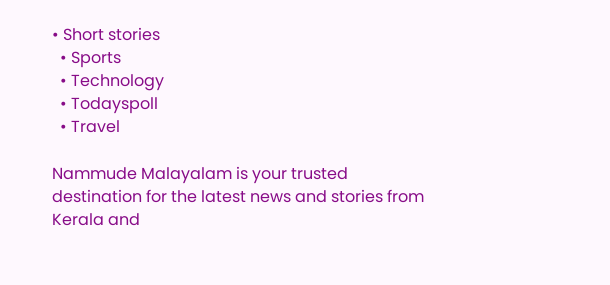• Short stories
  • Sports
  • Technology
  • Todayspoll
  • Travel

Nammude Malayalam is your trusted destination for the latest news and stories from Kerala and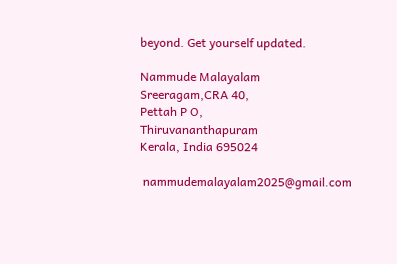beyond. Get yourself updated.

Nammude Malayalam
Sreeragam,CRA 40,
Pettah P O,
Thiruvananthapuram
Kerala, India 695024

 nammudemalayalam2025@gmail.com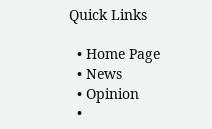Quick Links

  • Home Page
  • News
  • Opinion
  •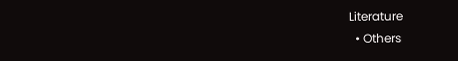Literature
  • Others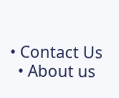• Contact Us
  • About us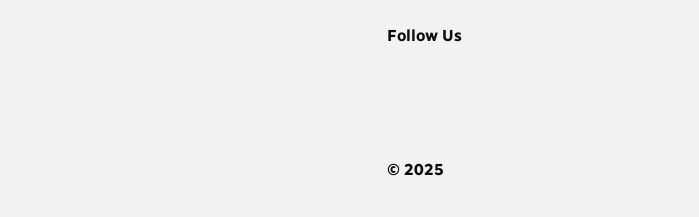Follow Us






© 2025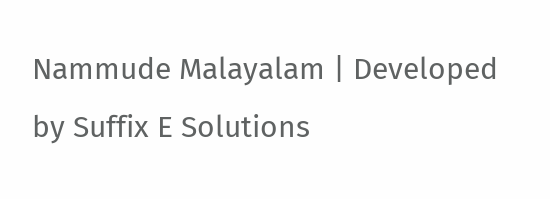Nammude Malayalam | Developed by Suffix E Solutions